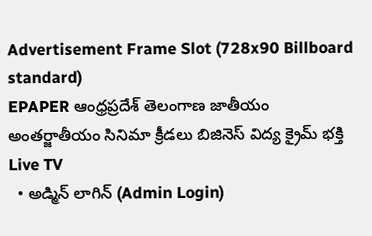Advertisement Frame Slot (728x90 Billboard standard)
EPAPER ఆంధ్రప్రదేశ్ తెలంగాణ జాతీయం అంతర్జాతీయం సినిమా క్రీడలు బిజినెస్ విద్య క్రైమ్ భక్తి Live TV
  • అడ్మిన్ లాగిన్ (Admin Login)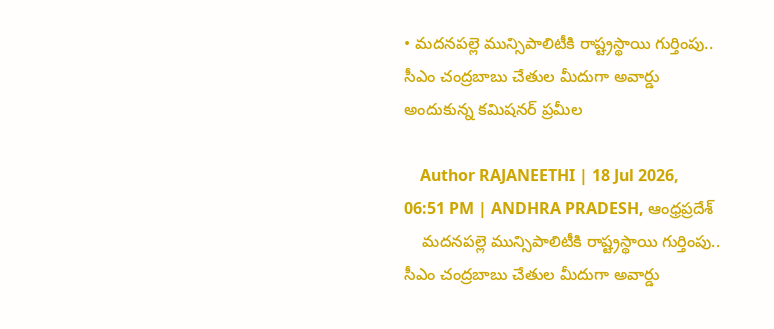• మదనపల్లె మున్సిపాలిటీకి రాష్ట్రస్థాయి గుర్తింపు.. సీఎం చంద్రబాబు చేతుల మీదుగా అవార్డు అందుకున్న కమిషనర్ ప్రమీల

    Author RAJANEETHI | 18 Jul 2026, 06:51 PM | ANDHRA PRADESH, ఆంధ్రప్రదేశ్
    మదనపల్లె మున్సిపాలిటీకి రాష్ట్రస్థాయి గుర్తింపు.. సీఎం చంద్రబాబు చేతుల మీదుగా అవార్డు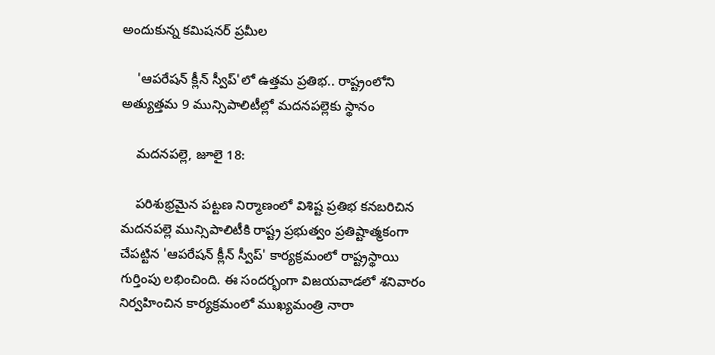అందుకున్న కమిషనర్ ప్రమీల

    'ఆపరేషన్ క్లీన్ స్వీప్'లో ఉత్తమ ప్రతిభ.. రాష్ట్రంలోని అత్యుత్తమ 9 మున్సిపాలిటీల్లో మదనపల్లెకు స్థానం

    మదనపల్లె, జూలై 18:

    పరిశుభ్రమైన పట్టణ నిర్మాణంలో విశిష్ట ప్రతిభ కనబరిచిన మదనపల్లె మున్సిపాలిటీకి రాష్ట్ర ప్రభుత్వం ప్రతిష్టాత్మకంగా చేపట్టిన 'ఆపరేషన్ క్లీన్ స్వీప్' కార్యక్రమంలో రాష్ట్రస్థాయి గుర్తింపు లభించింది. ఈ సందర్భంగా విజయవాడలో శనివారం నిర్వహించిన కార్యక్రమంలో ముఖ్యమంత్రి నారా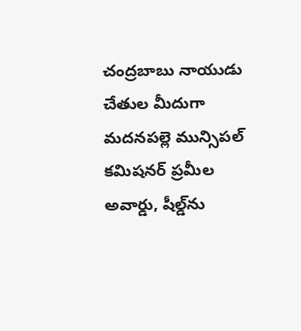చంద్రబాబు నాయుడు చేతుల మీదుగా మదనపల్లె మున్సిపల్ కమిషనర్ ప్రమీల అవార్డు, షీల్డ్‌ను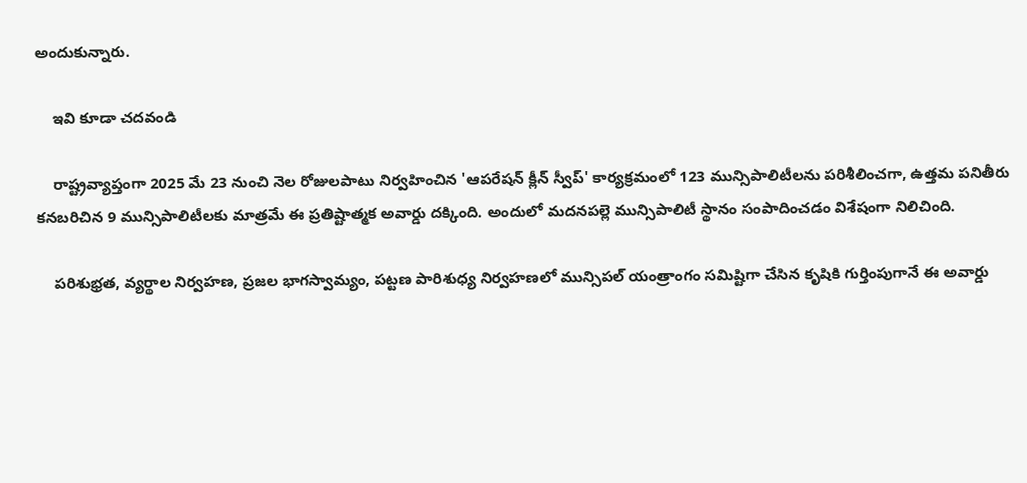అందుకున్నారు.

    ఇవి కూడా చదవండి

    రాష్ట్రవ్యాప్తంగా 2025 మే 23 నుంచి నెల రోజులపాటు నిర్వహించిన 'ఆపరేషన్ క్లీన్ స్వీప్' కార్యక్రమంలో 123 మున్సిపాలిటీలను పరిశీలించగా, ఉత్తమ పనితీరు కనబరిచిన 9 మున్సిపాలిటీలకు మాత్రమే ఈ ప్రతిష్టాత్మక అవార్డు దక్కింది. అందులో మదనపల్లె మున్సిపాలిటీ స్థానం సంపాదించడం విశేషంగా నిలిచింది.

    పరిశుభ్రత, వ్యర్థాల నిర్వహణ, ప్రజల భాగస్వామ్యం, పట్టణ పారిశుధ్య నిర్వహణలో మున్సిపల్ యంత్రాంగం సమిష్టిగా చేసిన కృషికి గుర్తింపుగానే ఈ అవార్డు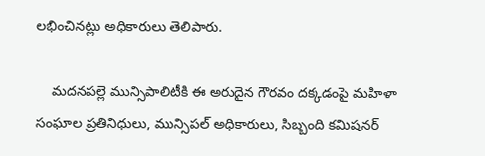లభించినట్లు అధికారులు తెలిపారు.

    మదనపల్లె మున్సిపాలిటీకి ఈ అరుదైన గౌరవం దక్కడంపై మహిళా సంఘాల ప్రతినిధులు, మున్సిపల్ అధికారులు, సిబ్బంది కమిషనర్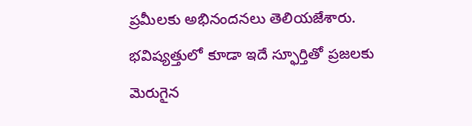ప్రమీలకు అభినందనలు తెలియజేశారు. భవిష్యత్తులో కూడా ఇదే స్ఫూర్తితో ప్రజలకు మెరుగైన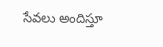సేవలు అందిస్తూ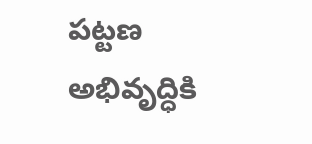పట్టణ అభివృద్ధికి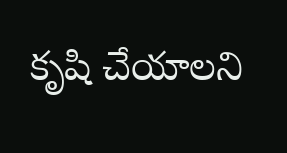కృషి చేయాలని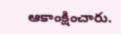ఆకాంక్షించారు.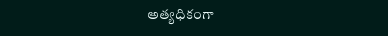అత్యధికంగా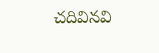చదివినవి